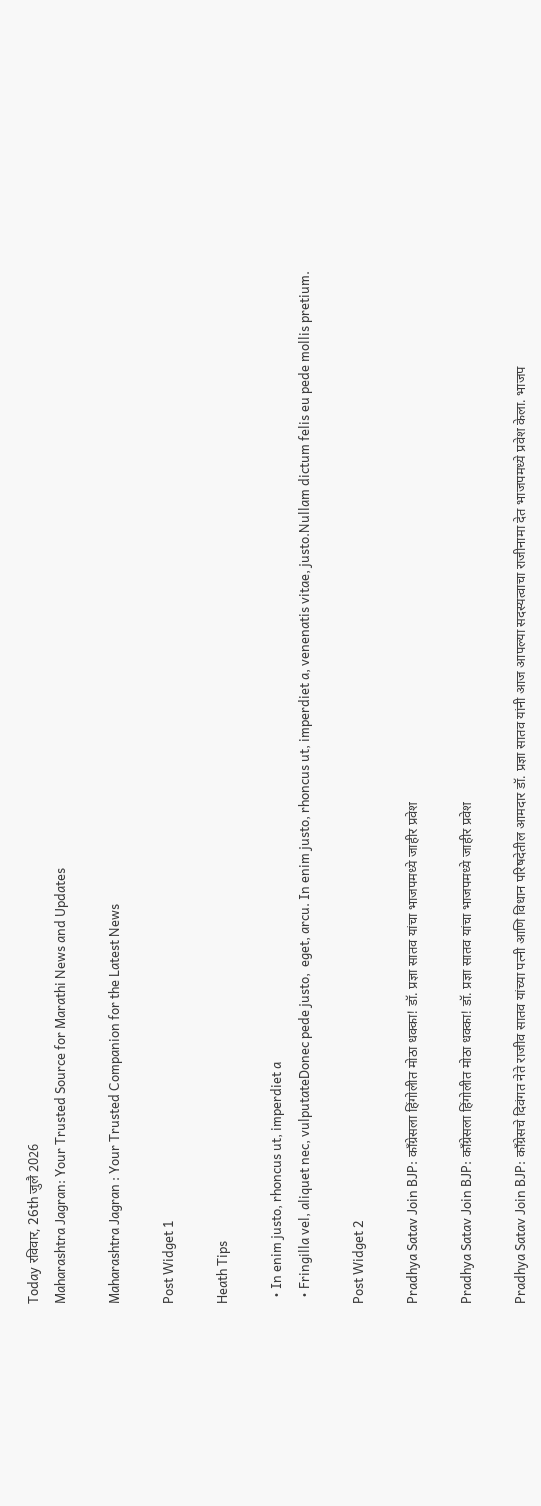Today रविवार, 26th जुलै 2026
Maharashtra Jagran: Your Trusted Source for Marathi News and Updates

Maharashtra Jagran : Your Trusted Companion for the Latest News

Post Widget 1

Heath Tips

  • In enim justo, rhoncus ut, imperdiet a
  • Fringilla vel, aliquet nec, vulputateDonec pede justo,  eget, arcu. In enim justo, rhoncus ut, imperdiet a, venenatis vitae, justo.Nullam dictum felis eu pede mollis pretium.

Post Widget 2

Pradhya Satav Join BJP: काँग्रेसला हिंगोलीत मोठा धक्का! डॉ. प्रज्ञा सातव यांचा भाजपमध्ये जाहीर प्रवेश

Pradhya Satav Join BJP: काँग्रेसला हिंगोलीत मोठा धक्का! डॉ. प्रज्ञा सातव यांचा भाजपमध्ये जाहीर प्रवेश

Pradhya Satav Join BJP: काँग्रेसचे दिवंगत नेते राजीव सातव यांच्या पत्नी आणि विधान परिषदेतील आमदार डॉ. प्रज्ञा सातव यांनी आज आपल्या सदस्यत्वाचा राजीनामा देत भाजपमध्ये प्रवेश केला. भाजप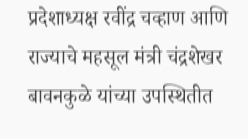प्रदेशाध्यक्ष रवींद्र चव्हाण आणि राज्याचे महसूल मंत्री चंद्रशेखर बावनकुळे यांच्या उपस्थितीत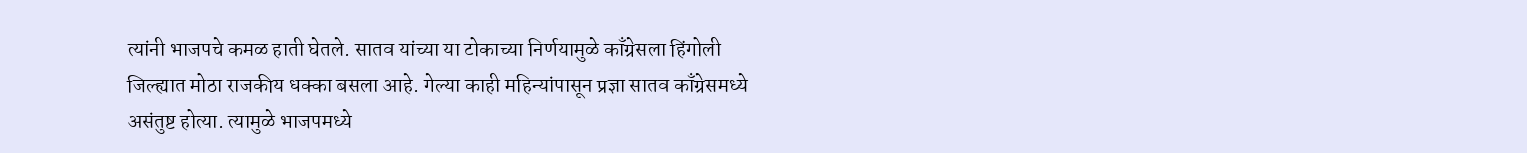त्यांनी भाजपचे कमळ हाती घेतले. सातव यांच्या या टोकाच्या निर्णयामुळे काँग्रेसला हिंगोली जिल्ह्यात मोठा राजकीय धक्का बसला आहे. गेल्या काही महिन्यांपासून प्रज्ञा सातव काँग्रेसमध्ये असंतुष्ट होत्या. त्यामुळे भाजपमध्ये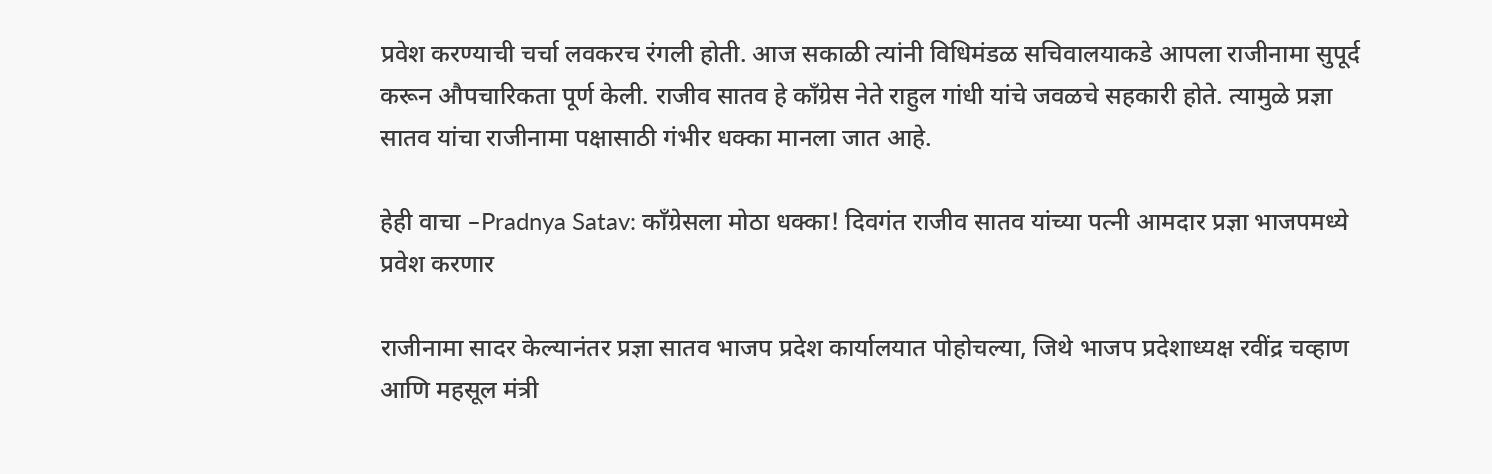प्रवेश करण्याची चर्चा लवकरच रंगली होती. आज सकाळी त्यांनी विधिमंडळ सचिवालयाकडे आपला राजीनामा सुपूर्द करून औपचारिकता पूर्ण केली. राजीव सातव हे काँग्रेस नेते राहुल गांधी यांचे जवळचे सहकारी होते. त्यामुळे प्रज्ञा सातव यांचा राजीनामा पक्षासाठी गंभीर धक्का मानला जात आहे.

हेही वाचा –Pradnya Satav: काँग्रेसला मोठा धक्का! दिवगंत राजीव सातव यांच्या पत्नी आमदार प्रज्ञा भाजपमध्ये प्रवेश करणार

राजीनामा सादर केल्यानंतर प्रज्ञा सातव भाजप प्रदेश कार्यालयात पोहोचल्या, जिथे भाजप प्रदेशाध्यक्ष रवींद्र चव्हाण आणि महसूल मंत्री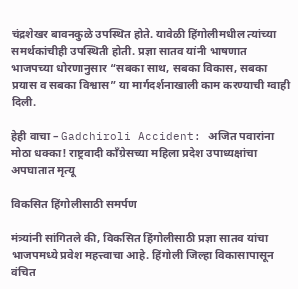चंद्रशेखर बावनकुळे उपस्थित होते. यावेळी हिंगोलीमधील त्यांच्या समर्थकांचीही उपस्थिती होती. प्रज्ञा सातव यांनी भाषणात भाजपच्या धोरणानुसार “सबका साथ, सबका विकास, सबका प्रयास व सबका विश्वास” या मार्गदर्शनाखाली काम करण्याची ग्वाही दिली.

हेही वाचा – Gadchiroli Accident: अजित पवारांना मोठा धक्का! राष्ट्रवादी काँग्रेसच्या महिला प्रदेश उपाध्यक्षांचा अपघातात मृत्यू

विकसित हिंगोलीसाठी समर्पण

मंत्र्यांनी सांगितले की, विकसित हिंगोलीसाठी प्रज्ञा सातव यांचा भाजपमध्ये प्रवेश महत्त्वाचा आहे. हिंगोली जिल्हा विकासापासून वंचित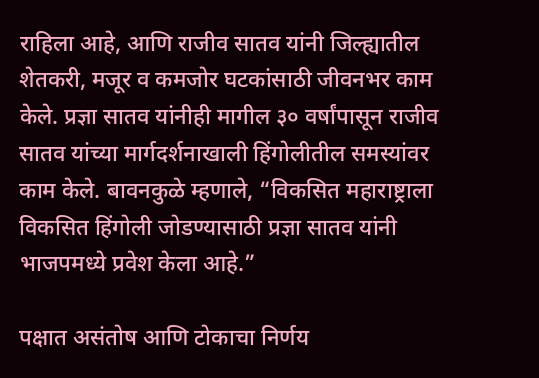राहिला आहे, आणि राजीव सातव यांनी जिल्ह्यातील शेतकरी, मजूर व कमजोर घटकांसाठी जीवनभर काम केले. प्रज्ञा सातव यांनीही मागील ३० वर्षांपासून राजीव सातव यांच्या मार्गदर्शनाखाली हिंगोलीतील समस्यांवर काम केले. बावनकुळे म्हणाले, “विकसित महाराष्ट्राला विकसित हिंगोली जोडण्यासाठी प्रज्ञा सातव यांनी भाजपमध्ये प्रवेश केला आहे.”

पक्षात असंतोष आणि टोकाचा निर्णय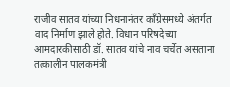राजीव सातव यांच्या निधनानंतर काँग्रेसमध्ये अंतर्गत वाद निर्माण झाले होते. विधान परिषदेच्या आमदारकीसाठी डॉ. सातव यांचे नाव चर्चेत असताना तत्कालीन पालकमंत्री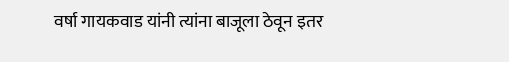वर्षा गायकवाड यांनी त्यांना बाजूला ठेवून इतर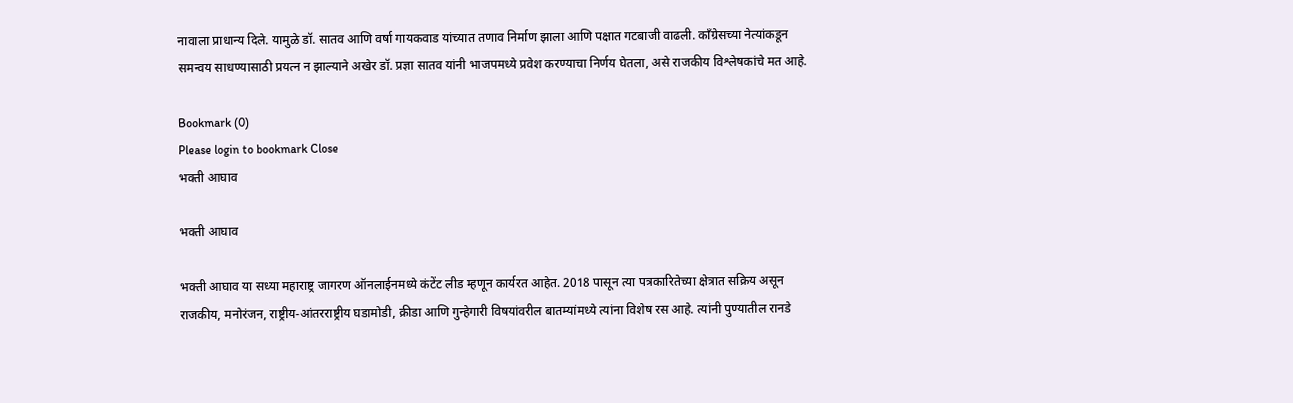नावाला प्राधान्य दिले. यामुळे डॉ. सातव आणि वर्षा गायकवाड यांच्यात तणाव निर्माण झाला आणि पक्षात गटबाजी वाढली. काँग्रेसच्या नेत्यांकडून समन्वय साधण्यासाठी प्रयत्न न झाल्याने अखेर डॉ. प्रज्ञा सातव यांनी भाजपमध्ये प्रवेश करण्याचा निर्णय घेतला, असे राजकीय विश्लेषकांचे मत आहे.

Bookmark (0)
Please login to bookmark Close
भक्ती आघाव

भक्ती आघाव

भक्ती आघाव या सध्या महाराष्ट्र जागरण ऑनलाईनमध्ये कंटेंट लीड म्हणून कार्यरत आहेत. 2018 पासून त्या पत्रकारितेच्या क्षेत्रात सक्रिय असून राजकीय, मनोरंजन, राष्ट्रीय-आंतरराष्ट्रीय घडामोडी, क्रीडा आणि गुन्हेगारी विषयांवरील बातम्यांमध्ये त्यांना विशेष रस आहे. त्यांनी पुण्यातील रानडे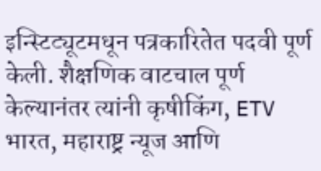इन्स्टिट्यूटमधून पत्रकारितेत पदवी पूर्ण केली. शैक्षणिक वाटचाल पूर्ण केल्यानंतर त्यांनी कृषीकिंग, ETV भारत, महाराष्ट्र न्यूज आणि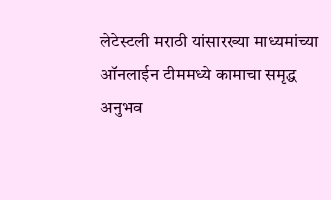लेटेस्टली मराठी यांसारख्या माध्यमांच्या ऑनलाईन टीममध्ये कामाचा समृद्ध अनुभव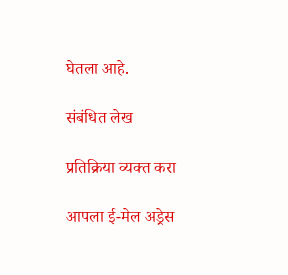घेतला आहे.

संबंधित लेख

प्रतिक्रिया व्यक्त करा

आपला ई-मेल अड्रेस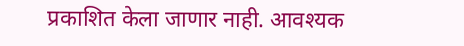प्रकाशित केला जाणार नाही. आवश्यक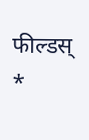फील्डस् *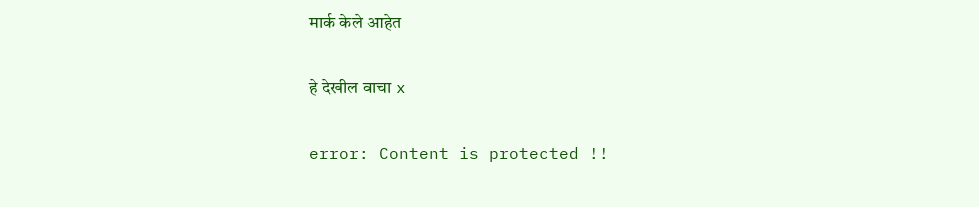मार्क केले आहेत

हे देखील वाचा x

error: Content is protected !!